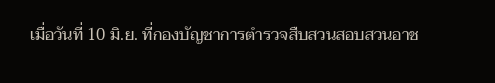เมื่อวันที่ 10 มิ.ย. ที่กองบัญชาการตำรวจสืบสวนสอบสวนอาช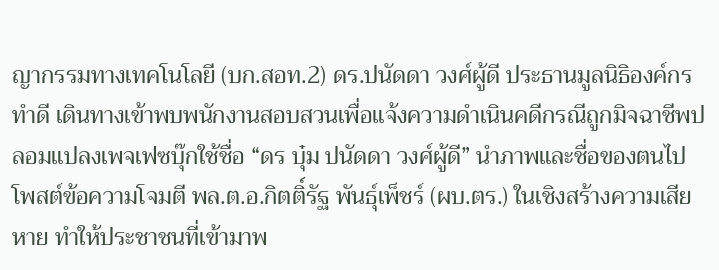ญากรรมทางเทคโนโลยี (บก.สอท.2) ดร.ปนัดดา วงศ์ผู้ดี ประธานมูลนิธิองค์กรทำดี เดินทางเข้าพบพนักงานสอบสวนเพื่อแจ้งความดำเนินคดีกรณีถูกมิจฉาชีพปลอมแปลงเพจเฟซบุ๊กใช้ชื่อ “ดร บุ๋ม ปนัดดา วงศ์ผู้ดี” นำภาพและชื่อของตนไปโพสต์ข้อความโจมตี พล.ต.อ.กิตติ์รัฐ พันธุ์เพ็ชร์ (ผบ.ตร.) ในเชิงสร้างความเสียหาย ทำให้ประชาชนที่เข้ามาพ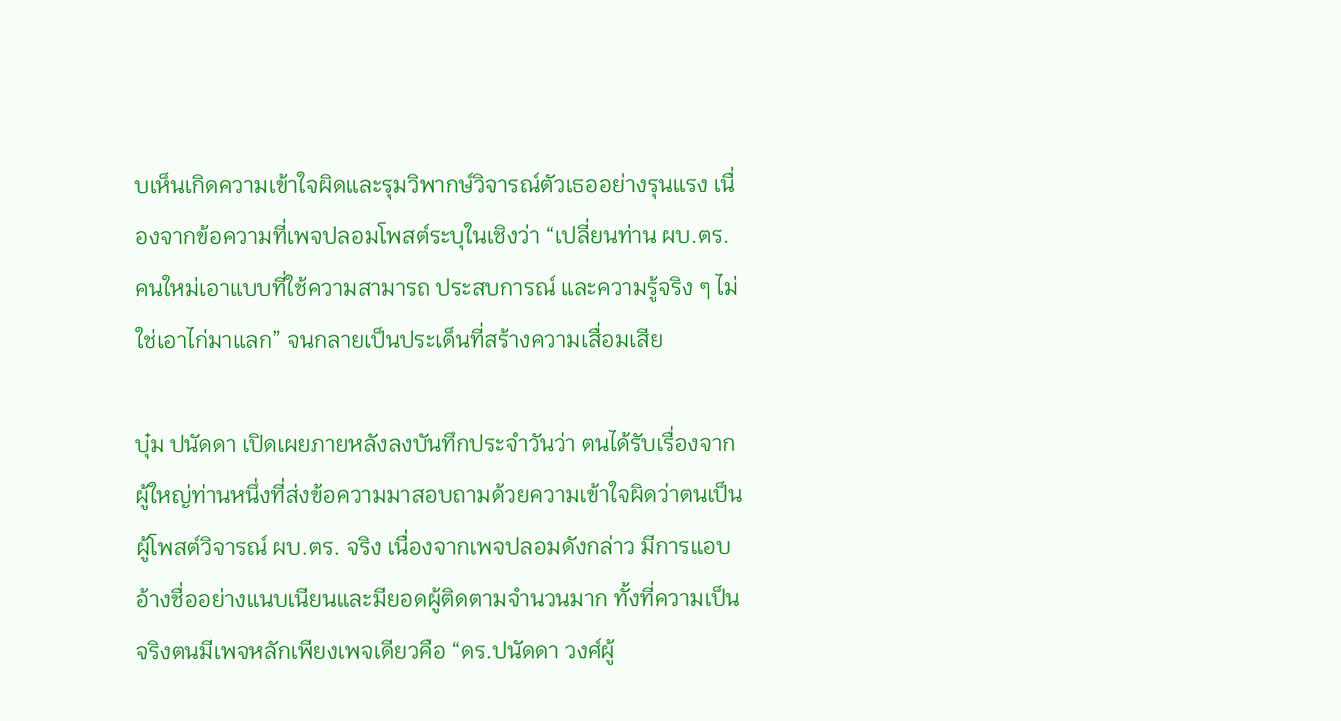บเห็นเกิดความเข้าใจผิดและรุมวิพากษ์วิจารณ์ตัวเธออย่างรุนแรง เนื่องจากข้อความที่เพจปลอมโพสต์ระบุในเชิงว่า “เปลี่ยนท่าน ผบ.ตร. คนใหม่เอาแบบที่ใช้ความสามารถ ประสบการณ์ และความรู้จริง ๆ ไม่ใช่เอาไก่มาแลก” จนกลายเป็นประเด็นที่สร้างความเสื่อมเสีย

บุ๋ม ปนัดดา เปิดเผยภายหลังลงบันทึกประจำวันว่า ตนได้รับเรื่องจากผู้ใหญ่ท่านหนึ่งที่ส่งข้อความมาสอบถามด้วยความเข้าใจผิดว่าตนเป็นผู้โพสต์วิจารณ์ ผบ.ตร. จริง เนื่องจากเพจปลอมดังกล่าว มีการแอบอ้างชื่ออย่างแนบเนียนและมียอดผู้ติดตามจำนวนมาก ทั้งที่ความเป็นจริงตนมีเพจหลักเพียงเพจเดียวคือ “ดร.ปนัดดา วงศ์ผู้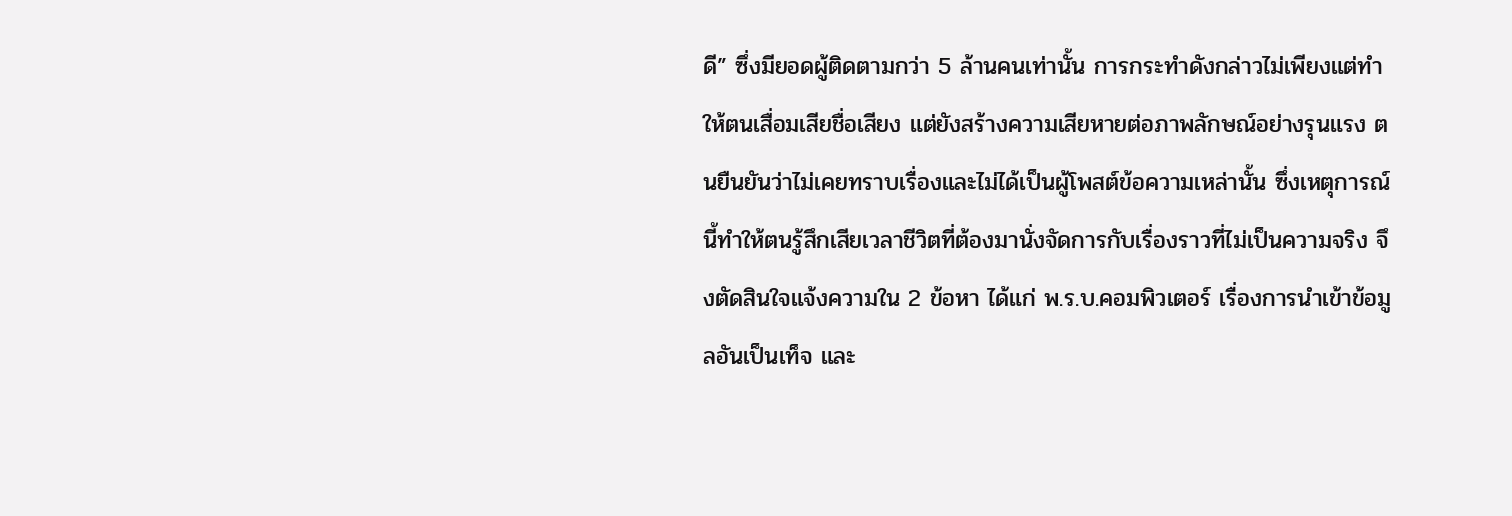ดี” ซึ่งมียอดผู้ติดตามกว่า 5 ล้านคนเท่านั้น การกระทำดังกล่าวไม่เพียงแต่ทำให้ตนเสื่อมเสียชื่อเสียง แต่ยังสร้างความเสียหายต่อภาพลักษณ์อย่างรุนแรง ตนยืนยันว่าไม่เคยทราบเรื่องและไม่ได้เป็นผู้โพสต์ข้อความเหล่านั้น ซึ่งเหตุการณ์นี้ทำให้ตนรู้สึกเสียเวลาชีวิตที่ต้องมานั่งจัดการกับเรื่องราวที่ไม่เป็นความจริง จึงตัดสินใจแจ้งความใน 2 ข้อหา ได้แก่ พ.ร.บ.คอมพิวเตอร์ เรื่องการนำเข้าข้อมูลอันเป็นเท็จ และ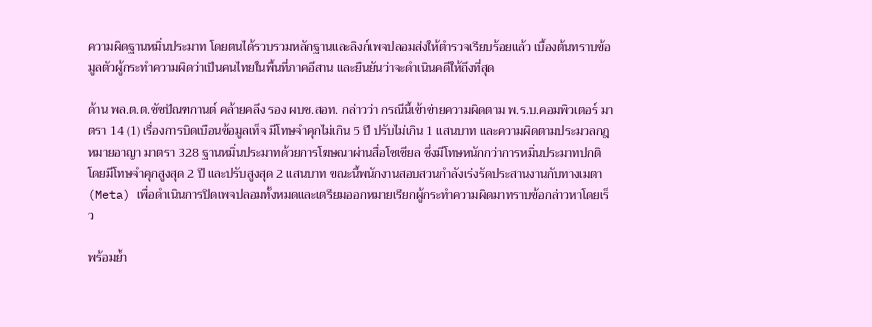ความผิดฐานหมิ่นประมาท โดยตนได้รวบรวมหลักฐานและลิงก์เพจปลอมส่งให้ตำรวจเรียบร้อยแล้ว เบื้องต้นทราบข้อมูลตัวผู้กระทำความผิดว่าเป็นคนไทยในพื้นที่ภาคอีสาน และยืนยันว่าจะดำเนินคดีให้ถึงที่สุด

ด้าน พล.ต.ต.ชัชปัณฑกานต์ คล้ายคลึง รอง ผบช.สอท. กล่าวว่า กรณีนี้เข้าข่ายความผิดตาม พ.ร.บ.คอมพิวเตอร์ มาตรา 14 (1) เรื่องการบิดเบือนข้อมูลเท็จ มีโทษจำคุกไม่เกิน 5 ปี ปรับไม่เกิน 1 แสนบาท และความผิดตามประมวลกฎหมายอาญา มาตรา 328 ฐานหมิ่นประมาทด้วยการโฆษณาผ่านสื่อโซเชียล ซึ่งมีโทษหนักกว่าการหมิ่นประมาทปกติ โดยมีโทษจำคุกสูงสุด 2 ปี และปรับสูงสุด 2 แสนบาท ขณะนี้พนักงานสอบสวนกำลังเร่งรัดประสานงานกับทางเมตา (Meta) เพื่อดำเนินการปิดเพจปลอมทั้งหมดและเตรียมออกหมายเรียกผู้กระทำความผิดมาทราบข้อกล่าวหาโดยเร็ว

พร้อมย้ำ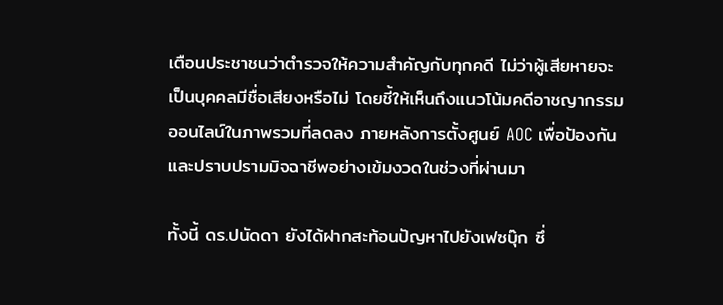เตือนประชาชนว่าตำรวจให้ความสำคัญกับทุกคดี ไม่ว่าผู้เสียหายจะเป็นบุคคลมีชื่อเสียงหรือไม่ โดยชี้ให้เห็นถึงแนวโน้มคดีอาชญากรรมออนไลน์ในภาพรวมที่ลดลง ภายหลังการตั้งศูนย์ AOC เพื่อป้องกันและปราบปรามมิจฉาชีพอย่างเข้มงวดในช่วงที่ผ่านมา

ทั้งนี้ ดร.ปนัดดา ยังได้ฝากสะท้อนปัญหาไปยังเฟซบุ๊ก ซึ่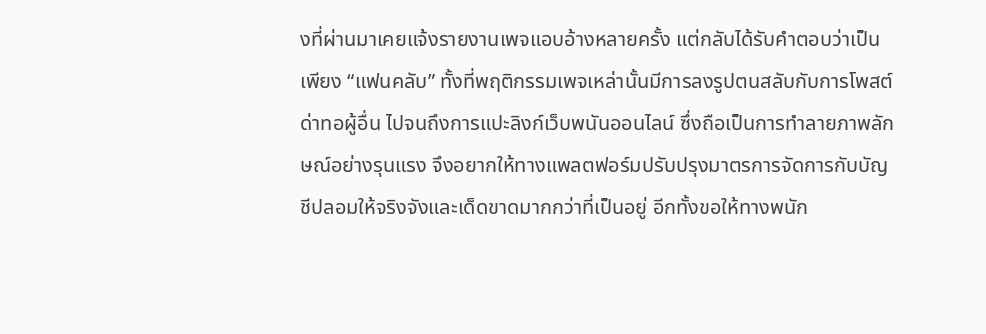งที่ผ่านมาเคยแจ้งรายงานเพจแอบอ้างหลายครั้ง แต่กลับได้รับคำตอบว่าเป็นเพียง “แฟนคลับ” ทั้งที่พฤติกรรมเพจเหล่านั้นมีการลงรูปตนสลับกับการโพสต์ด่าทอผู้อื่น ไปจนถึงการแปะลิงก์เว็บพนันออนไลน์ ซึ่งถือเป็นการทำลายภาพลักษณ์อย่างรุนแรง จึงอยากให้ทางแพลตฟอร์มปรับปรุงมาตรการจัดการกับบัญชีปลอมให้จริงจังและเด็ดขาดมากกว่าที่เป็นอยู่ อีกทั้งขอให้ทางพนัก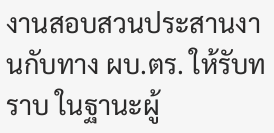งานสอบสวนประสานงานกับทาง ผบ.ตร. ให้รับทราบ ในฐานะผู้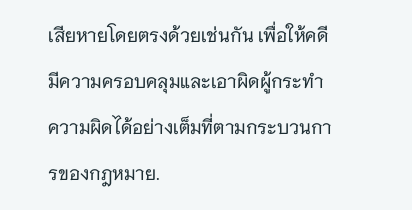เสียหายโดยตรงด้วยเช่นกัน เพื่อให้คดีมีความครอบคลุมและเอาผิดผู้กระทำความผิดได้อย่างเต็มที่ตามกระบวนการของกฎหมาย.